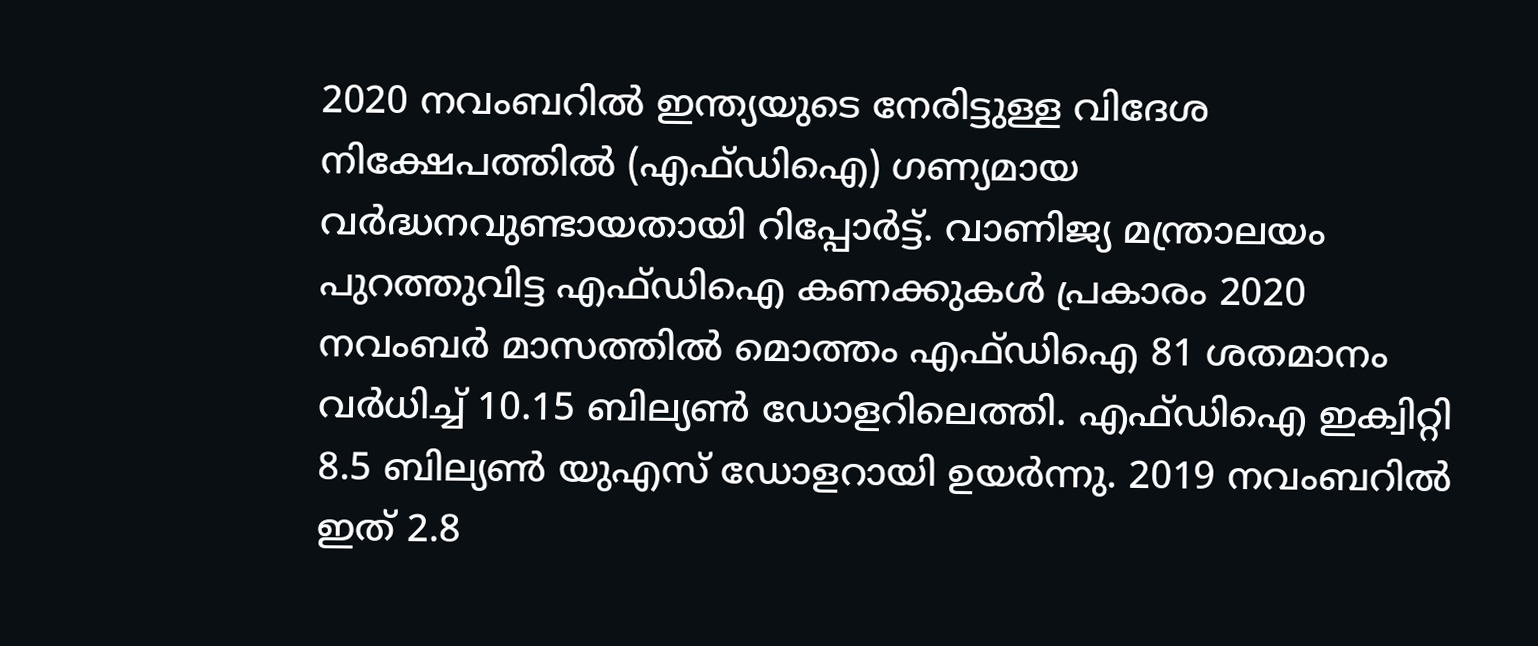2020 നവംബറിൽ ഇന്ത്യയുടെ നേരിട്ടുള്ള വിദേശ നിക്ഷേപത്തിൽ (എഫ്ഡിഐ) ഗണ്യമായ വർദ്ധനവുണ്ടായതായി റിപ്പോർട്ട്. വാണിജ്യ മന്ത്രാലയം പുറത്തുവിട്ട എഫ്ഡിഐ കണക്കുകൾ പ്രകാരം 2020 നവംബർ മാസത്തിൽ മൊത്തം എഫ്ഡിഐ 81 ശതമാനം വർധിച്ച് 10.15 ബില്യൺ ഡോളറിലെത്തി. എഫ്ഡിഐ ഇക്വിറ്റി 8.5 ബില്യൺ യുഎസ് ഡോളറായി ഉയർന്നു. 2019 നവംബറിൽ ഇത് 2.8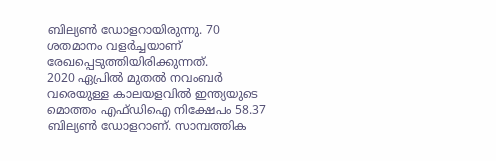ബില്യൺ ഡോളറായിരുന്നു. 70 ശതമാനം വളർച്ചയാണ് രേഖപ്പെടുത്തിയിരിക്കുന്നത്.
2020 ഏപ്രിൽ മുതൽ നവംബർ വരെയുള്ള കാലയളവിൽ ഇന്ത്യയുടെ മൊത്തം എഫ്ഡിഐ നിക്ഷേപം 58.37 ബില്യൺ ഡോളറാണ്. സാമ്പത്തിക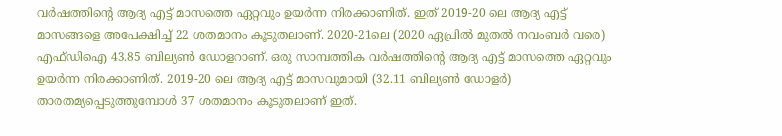വർഷത്തിന്റെ ആദ്യ എട്ട് മാസത്തെ ഏറ്റവും ഉയർന്ന നിരക്കാണിത്. ഇത് 2019-20 ലെ ആദ്യ എട്ട് മാസങ്ങളെ അപേക്ഷിച്ച് 22 ശതമാനം കൂടുതലാണ്. 2020-21ലെ (2020 ഏപ്രിൽ മുതൽ നവംബർ വരെ) എഫ്ഡിഐ 43.85 ബില്യൺ ഡോളറാണ്. ഒരു സാമ്പത്തിക വർഷത്തിന്റെ ആദ്യ എട്ട് മാസത്തെ ഏറ്റവും ഉയർന്ന നിരക്കാണിത്. 2019-20 ലെ ആദ്യ എട്ട് മാസവുമായി (32.11 ബില്യൺ ഡോളർ) താരതമ്യപ്പെടുത്തുമ്പോൾ 37 ശതമാനം കൂടുതലാണ് ഇത്.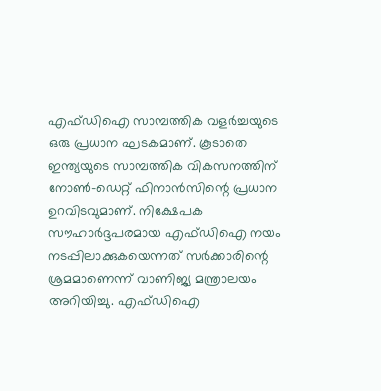എഫ്ഡിഐ സാമ്പത്തിക വളർച്ചയുടെ ഒരു പ്രധാന ഘടകമാണ്. കൂടാതെ ഇന്ത്യയുടെ സാമ്പത്തിക വികസനത്തിന് നോൺ-ഡെറ്റ് ഫിനാൻസിന്റെ പ്രധാന ഉറവിടവുമാണ്. നിക്ഷേപക സൗഹാർദ്ദപരമായ എഫ്ഡിഐ നയം നടപ്പിലാക്കുകയെന്നത് സർക്കാരിന്റെ ശ്രമമാണെന്ന് വാണിജ്യ മന്ത്രാലയം അറിയിച്ചു. എഫ്ഡിഐ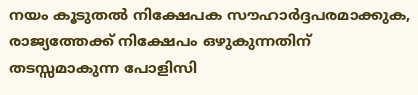നയം കൂടുതൽ നിക്ഷേപക സൗഹാർദ്ദപരമാക്കുക, രാജ്യത്തേക്ക് നിക്ഷേപം ഒഴുകുന്നതിന് തടസ്സമാകുന്ന പോളിസി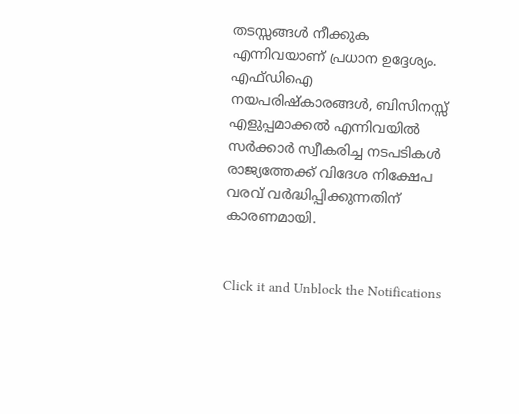തടസ്സങ്ങൾ നീക്കുക എന്നിവയാണ് പ്രധാന ഉദ്ദേശ്യം.
എഫ്ഡിഐ നയപരിഷ്കാരങ്ങൾ, ബിസിനസ്സ് എളുപ്പമാക്കൽ എന്നിവയിൽ സർക്കാർ സ്വീകരിച്ച നടപടികൾ രാജ്യത്തേക്ക് വിദേശ നിക്ഷേപ വരവ് വർദ്ധിപ്പിക്കുന്നതിന് കാരണമായി.


Click it and Unblock the Notifications